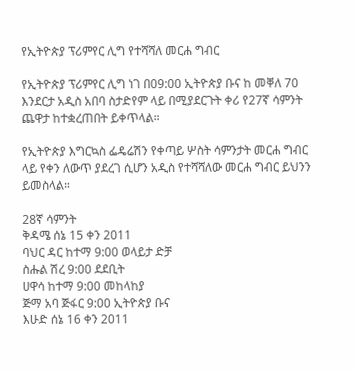የኢትዮጵያ ፕሪምየር ሊግ የተሻሻለ መርሐ ግብር

የኢትዮጵያ ፕሪምየር ሊግ ነገ በ09:00 ኢትዮጵያ ቡና ከ መቐለ 70 እንደርታ አዲስ አበባ ስታድየም ላይ በሚያደርጉት ቀሪ የ27ኛ ሳምንት ጨዋታ ከተቋረጠበት ይቀጥላል።

የኢትዮጵያ እግርኳስ ፌዴሬሽን የቀጣይ ሦስት ሳምንታት መርሐ ግብር ላይ የቀን ለውጥ ያደረገ ሲሆን አዲስ የተሻሻለው መርሐ ግብር ይህንን ይመስላል።

28ኛ ሳምንት
ቅዳሜ ሰኔ 15 ቀን 2011
ባህር ዳር ከተማ 9:00 ወላይታ ድቻ
ስሑል ሽረ 9:00 ደደቢት
ሀዋሳ ከተማ 9:00 መከላከያ
ጅማ አባ ጅፋር 9:00 ኢትዮጵያ ቡና
እሁድ ሰኔ 16 ቀን 2011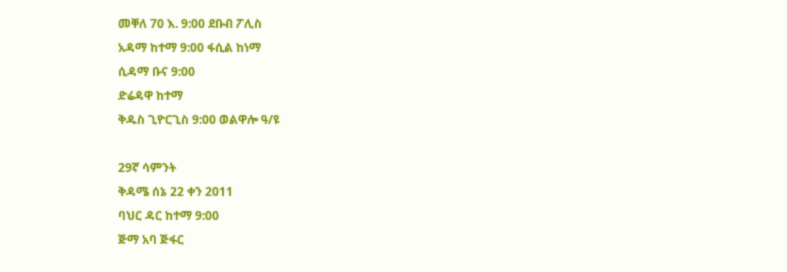መቐለ 70 እ. 9:00 ደቡብ ፖሊስ
አዳማ ከተማ 9:00 ፋሲል ከነማ
ሲዳማ ቡና 9:00
ድሬዳዋ ከተማ
ቅዱስ ጊዮርጊስ 9:00 ወልዋሎ ዓ/ዩ

29ኛ ሳምንት
ቅዳሜ ሰኔ 22 ቀን 2011
ባህር ዳር ከተማ 9:00
ጅማ አባ ጅፋር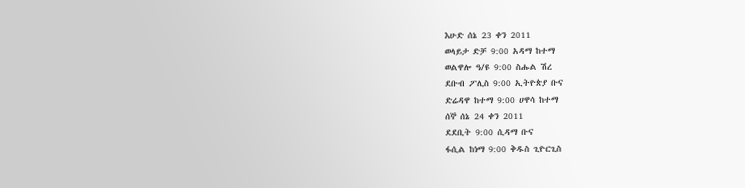እሁድ ሰኔ 23 ቀን 2011
ወላይታ ድቻ 9:00 አዳማ ከተማ
ወልዋሎ ዓ/ዩ 9:00 ስሑል ሽረ
ደቡብ ፖሊስ 9:00 ኢትዮጵያ ቡና
ድሬዳዋ ከተማ 9:00 ሀዋሳ ከተማ
ሰኞ ሰኔ 24 ቀን 2011
ደደቢት 9:00 ሲዳማ ቡና
ፋሲል ከነማ 9:00 ቅዱስ ጊዮርጊስ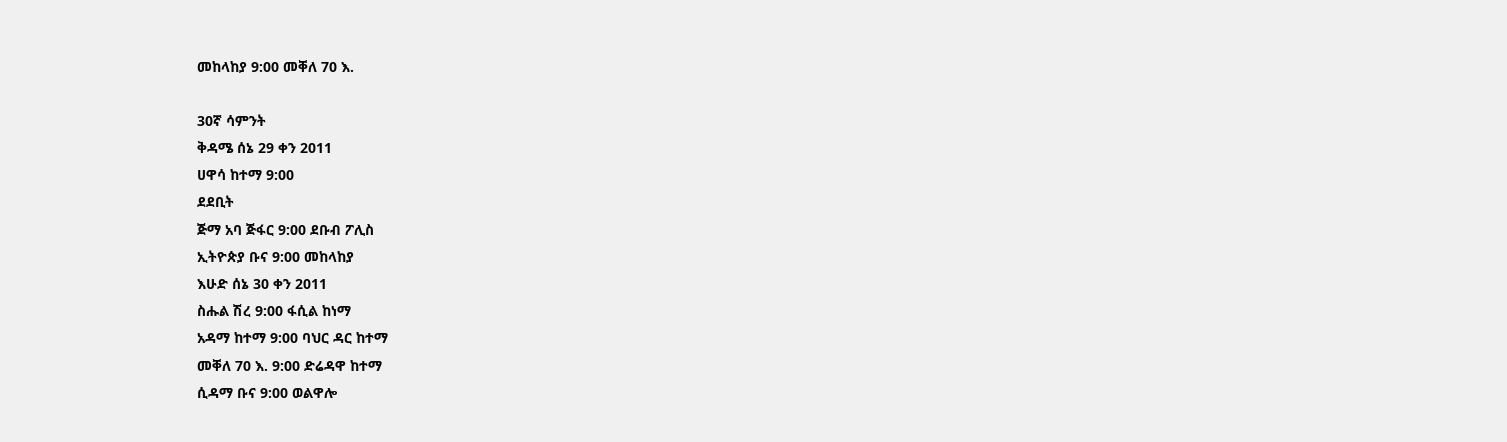መከላከያ 9:00 መቐለ 70 እ.

30ኛ ሳምንት
ቅዳሜ ሰኔ 29 ቀን 2011
ሀዋሳ ከተማ 9:00
ደደቢት
ጅማ አባ ጅፋር 9:00 ደቡብ ፖሊስ
ኢትዮጵያ ቡና 9:00 መከላከያ
እሁድ ሰኔ 30 ቀን 2011
ስሑል ሽረ 9:00 ፋሲል ከነማ
አዳማ ከተማ 9:00 ባህር ዳር ከተማ
መቐለ 70 እ. 9:00 ድሬዳዋ ከተማ
ሲዳማ ቡና 9:00 ወልዋሎ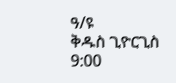ዓ/ዩ
ቅዱስ ጊዮርጊስ 9:00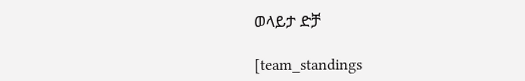ወላይታ ድቻ

[team_standings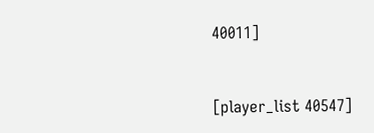40011]


[player_list 40547]